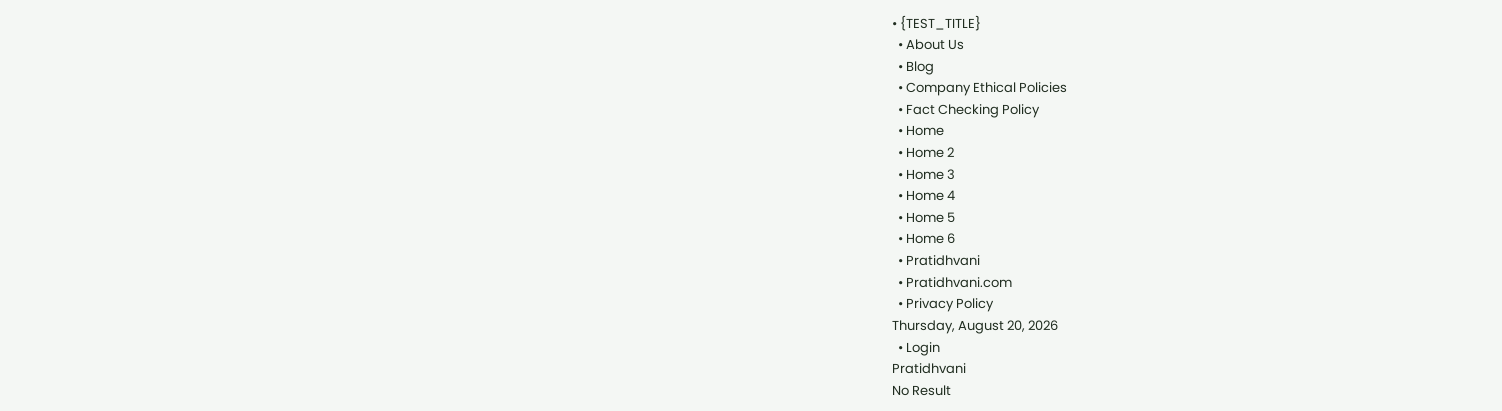• {TEST_TITLE}
  • About Us
  • Blog
  • Company Ethical Policies
  • Fact Checking Policy
  • Home
  • Home 2
  • Home 3
  • Home 4
  • Home 5
  • Home 6
  • Pratidhvani
  • Pratidhvani.com
  • Privacy Policy
Thursday, August 20, 2026
  • Login
Pratidhvani
No Result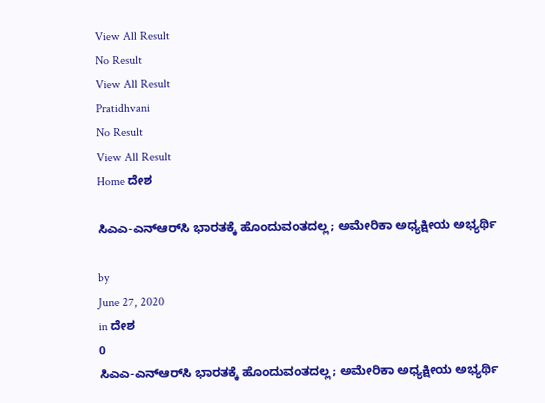View All Result
No Result
View All Result
Pratidhvani
No Result
View All Result
Home ದೇಶ

ಸಿಎಎ-ಎನ್‌ಆರ್‌ಸಿ ಭಾರತಕ್ಕೆ ಹೊಂದುವಂತದಲ್ಲ; ಅಮೇರಿಕಾ ಅಧ್ಯಕ್ಷೀಯ ಅಭ್ಯರ್ಥಿ

by
June 27, 2020
in ದೇಶ
0
ಸಿಎಎ-ಎನ್‌ಆರ್‌ಸಿ ಭಾರತಕ್ಕೆ ಹೊಂದುವಂತದಲ್ಲ; ಅಮೇರಿಕಾ ಅಧ್ಯಕ್ಷೀಯ ಅಭ್ಯರ್ಥಿ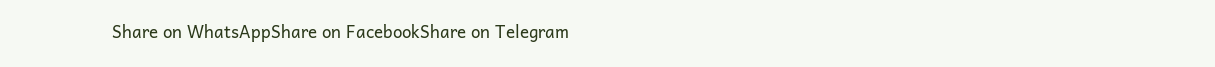Share on WhatsAppShare on FacebookShare on Telegram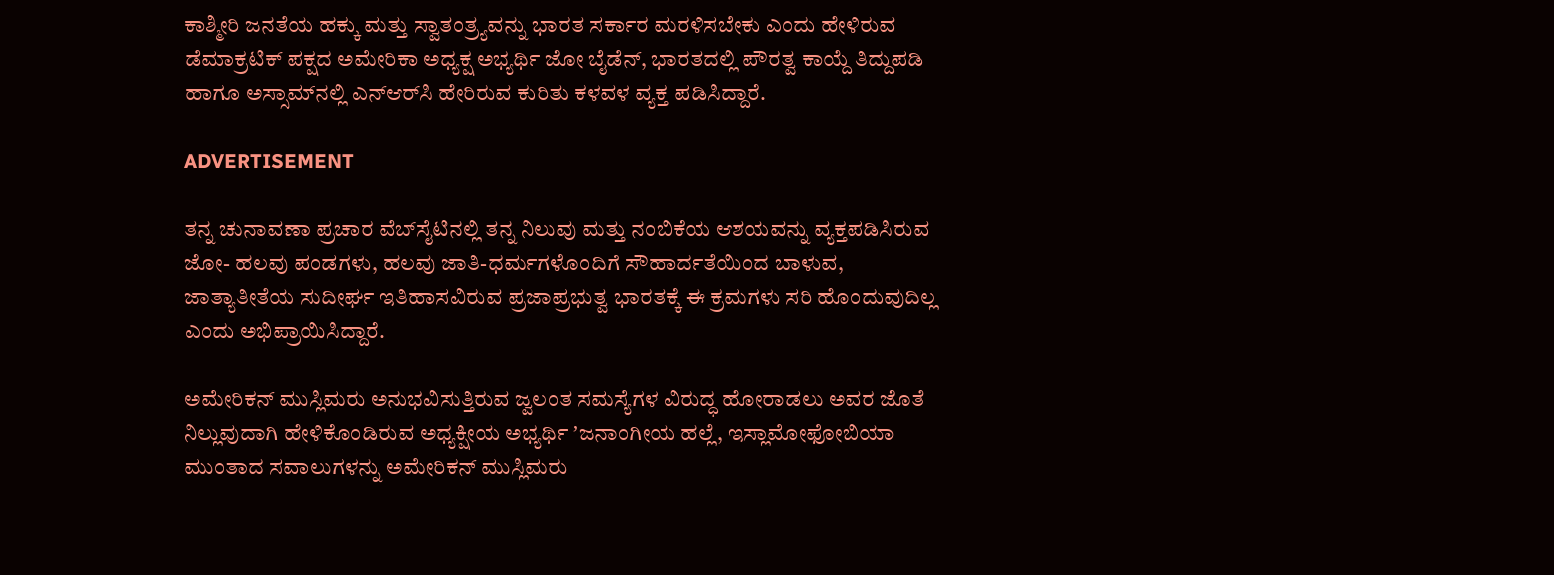ಕಾಶ್ಮೀರಿ ಜನತೆಯ ಹಕ್ಕು ಮತ್ತು ಸ್ವಾತಂತ್ರ್ಯವನ್ನು ಭಾರತ ಸರ್ಕಾರ ಮರಳಿಸಬೇಕು ಎಂದು ಹೇಳಿರುವ ಡೆಮಾಕ್ರಟಿಕ್‌ ಪಕ್ಷದ ಅಮೇರಿಕಾ ಅಧ್ಯಕ್ಷ ಅಭ್ಯರ್ಥಿ ಜೋ ಬೈಡೆನ್‌, ಭಾರತದಲ್ಲಿ ಪೌರತ್ವ ಕಾಯ್ದೆ ತಿದ್ದುಪಡಿ ಹಾಗೂ ಅಸ್ಸಾಮ್‌ನಲ್ಲಿ ಎನ್‌ಆರ್‌ಸಿ ಹೇರಿರುವ ಕುರಿತು ಕಳವಳ ವ್ಯಕ್ತ ಪಡಿಸಿದ್ದಾರೆ.

ADVERTISEMENT

ತನ್ನ ಚುನಾವಣಾ ಪ್ರಚಾರ ವೆಬ್‌ಸೈಟಿನಲ್ಲಿ ತನ್ನ ನಿಲುವು ಮತ್ತು ನಂಬಿಕೆಯ ಆಶಯವನ್ನು ವ್ಯಕ್ತಪಡಿಸಿರುವ ಜೋ- ಹಲವು ಪಂಡಗಳು, ಹಲವು ಜಾತಿ-ಧರ್ಮಗಳೊಂದಿಗೆ ಸೌಹಾರ್ದತೆಯಿಂದ ಬಾಳುವ, ಜಾತ್ಯಾತೀತೆಯ ಸುದೀರ್ಘ ಇತಿಹಾಸವಿರುವ ಪ್ರಜಾಪ್ರಭುತ್ವ ಭಾರತಕ್ಕೆ ಈ ಕ್ರಮಗಳು ಸರಿ ಹೊಂದುವುದಿಲ್ಲ ಎಂದು ಅಭಿಪ್ರಾಯಿಸಿದ್ದಾರೆ.

ಅಮೇರಿಕನ್ ಮುಸ್ಲಿಮರು‌ ಅನುಭವಿಸುತ್ತಿರುವ ಜ್ವಲಂತ ಸಮಸ್ಯೆಗಳ ವಿರುದ್ಧ ಹೋರಾಡಲು ಅವರ ಜೊತೆ ನಿಲ್ಲುವುದಾಗಿ ಹೇಳಿಕೊಂಡಿರುವ ಅಧ್ಯಕ್ಷೀಯ ಅಭ್ಯರ್ಥಿ ʼಜನಾಂಗೀಯ ಹಲ್ಲೆ, ಇಸ್ಲಾಮೋಫೋಬಿಯಾ ಮುಂತಾದ ಸವಾಲುಗಳನ್ನು ಅಮೇರಿಕನ್‌ ಮುಸ್ಲಿಮರು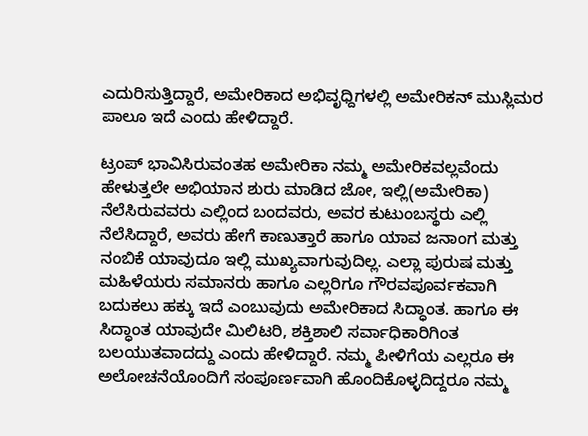ಎದುರಿಸುತ್ತಿದ್ದಾರೆ, ಅಮೇರಿಕಾದ ಅಭಿವೃಧ್ದಿಗಳಲ್ಲಿ ಅಮೇರಿಕನ್‌ ಮುಸ್ಲಿಮರ ಪಾಲೂ ಇದೆ ಎಂದು ಹೇಳಿದ್ದಾರೆ.

ಟ್ರಂಪ್‌ ಭಾವಿಸಿರುವಂತಹ ಅಮೇರಿಕಾ ನಮ್ಮ ಅಮೇರಿಕವಲ್ಲವೆಂದು ಹೇಳುತ್ತಲೇ ಅಭಿಯಾನ ಶುರು ಮಾಡಿದ ಜೋ, ಇಲ್ಲಿ(ಅಮೇರಿಕಾ) ನೆಲೆಸಿರುವವರು ಎಲ್ಲಿಂದ ಬಂದವರು, ಅವರ ಕುಟುಂಬಸ್ಥರು ಎಲ್ಲಿ ನೆಲೆಸಿದ್ದಾರೆ, ಅವರು ಹೇಗೆ ಕಾಣುತ್ತಾರೆ ಹಾಗೂ ಯಾವ ಜನಾಂಗ ಮತ್ತು ನಂಬಿಕೆ ಯಾವುದೂ ಇಲ್ಲಿ ಮುಖ್ಯವಾಗುವುದಿಲ್ಲ. ಎಲ್ಲಾ ಪುರುಷ ಮತ್ತು ಮಹಿಳೆಯರು ಸಮಾನರು ಹಾಗೂ ಎಲ್ಲರಿಗೂ ಗೌರವಪೂರ್ವಕವಾಗಿ ಬದುಕಲು ಹಕ್ಕು ಇದೆ ಎಂಬುವುದು ಅಮೇರಿಕಾದ ಸಿದ್ಧಾಂತ. ಹಾಗೂ ಈ ಸಿದ್ಧಾಂತ ಯಾವುದೇ ಮಿಲಿಟರಿ, ಶಕ್ತಿಶಾಲಿ ಸರ್ವಾಧಿಕಾರಿಗಿಂತ ಬಲಯುತವಾದದ್ದು ಎಂದು ಹೇಳಿದ್ದಾರೆ. ನಮ್ಮ ಪೀಳಿಗೆಯ ಎಲ್ಲರೂ ಈ ಅಲೋಚನೆಯೊಂದಿಗೆ ಸಂಪೂರ್ಣವಾಗಿ ಹೊಂದಿಕೊಳ್ಳದಿದ್ದರೂ ನಮ್ಮ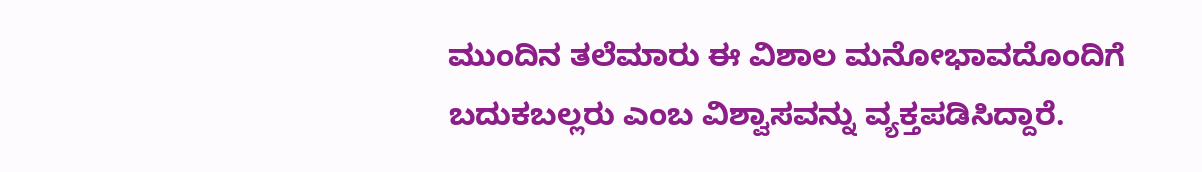ಮುಂದಿನ ತಲೆಮಾರು ಈ ವಿಶಾಲ ಮನೋಭಾವದೊಂದಿಗೆ ಬದುಕಬಲ್ಲರು ಎಂಬ ವಿಶ್ವಾಸವನ್ನು ವ್ಯಕ್ತಪಡಿಸಿದ್ದಾರೆ.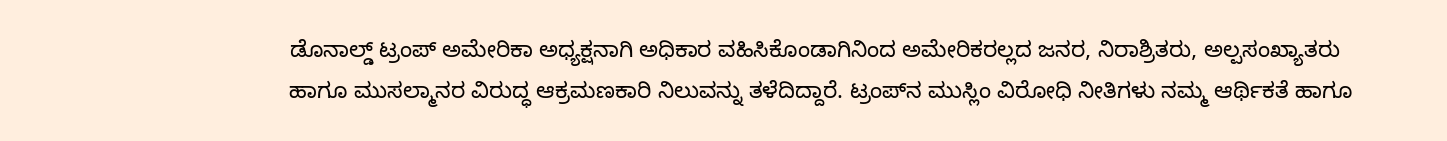ಡೊನಾಲ್ಡ್‌ ಟ್ರಂಪ್‌ ಅಮೇರಿಕಾ ಅಧ್ಯಕ್ಷನಾಗಿ ಅಧಿಕಾರ ವಹಿಸಿಕೊಂಡಾಗಿನಿಂದ ಅಮೇರಿಕರಲ್ಲದ ಜನರ, ನಿರಾಶ್ರಿತರು, ಅಲ್ಪಸಂಖ್ಯಾತರು ಹಾಗೂ ಮುಸಲ್ಮಾನರ ವಿರುದ್ಧ ಆಕ್ರಮಣಕಾರಿ ನಿಲುವನ್ನು ತಳೆದಿದ್ದಾರೆ. ಟ್ರಂಪ್‌ನ ಮುಸ್ಲಿಂ ವಿರೋಧಿ ನೀತಿಗಳು ನಮ್ಮ ಆರ್ಥಿಕತೆ ಹಾಗೂ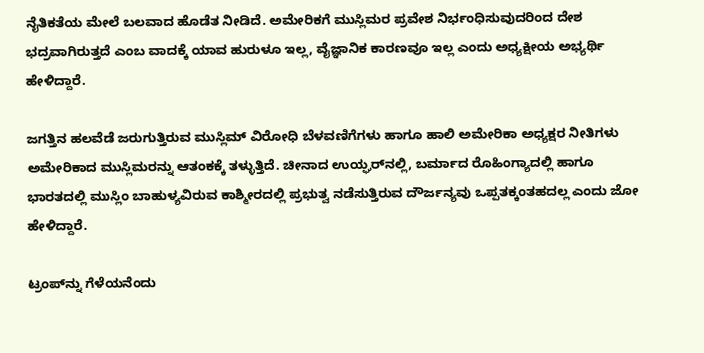ನೈತಿಕತೆಯ ಮೇಲೆ ಬಲವಾದ ಹೊಡೆತ ನೀಡಿದೆ. ಅಮೇರಿಕಗೆ ಮುಸ್ಲಿಮರ ಪ್ರವೇಶ ನಿರ್ಭಂಧಿಸುವುದರಿಂದ ದೇಶ ಭದ್ರವಾಗಿರುತ್ತದೆ ಎಂಬ ವಾದಕ್ಕೆ ಯಾವ ಹುರುಳೂ ಇಲ್ಲ, ವೈಜ್ಞಾನಿಕ ಕಾರಣವೂ ಇಲ್ಲ ಎಂದು ಅಧ್ಯಕ್ಷೀಯ ಅಭ್ಯರ್ಥಿ ಹೇಳಿದ್ದಾರೆ.

ಜಗತ್ತಿನ ಹಲವೆಡೆ ಜರುಗುತ್ತಿರುವ ಮುಸ್ಲಿಮ್‌ ವಿರೋಧಿ ಬೆಳವಣಿಗೆಗಳು ಹಾಗೂ ಹಾಲಿ ಅಮೇರಿಕಾ ಅಧ್ಯಕ್ಷರ ನೀತಿಗಳು ಅಮೇರಿಕಾದ ಮುಸ್ಲಿಮರನ್ನು ಆತಂಕಕ್ಕೆ ತಳ್ಳುತ್ತಿದೆ. ಚೀನಾದ ಉಯ್ಘರ್‌ನಲ್ಲಿ, ಬರ್ಮಾದ ರೊಹಿಂಗ್ಯಾದಲ್ಲಿ ಹಾಗೂ ಭಾರತದಲ್ಲಿ ಮುಸ್ಲಿಂ ಬಾಹುಳ್ಯವಿರುವ ಕಾಶ್ಮೀರದಲ್ಲಿ ಪ್ರಭುತ್ವ ನಡೆಸುತ್ತಿರುವ ದೌರ್ಜನ್ಯವು ಒಪ್ಪತಕ್ಕಂತಹದಲ್ಲ ಎಂದು ಜೋ ಹೇಳಿದ್ದಾರೆ.

ಟ್ರಂಪ್‌ನ್ನು ಗೆಳೆಯನೆಂದು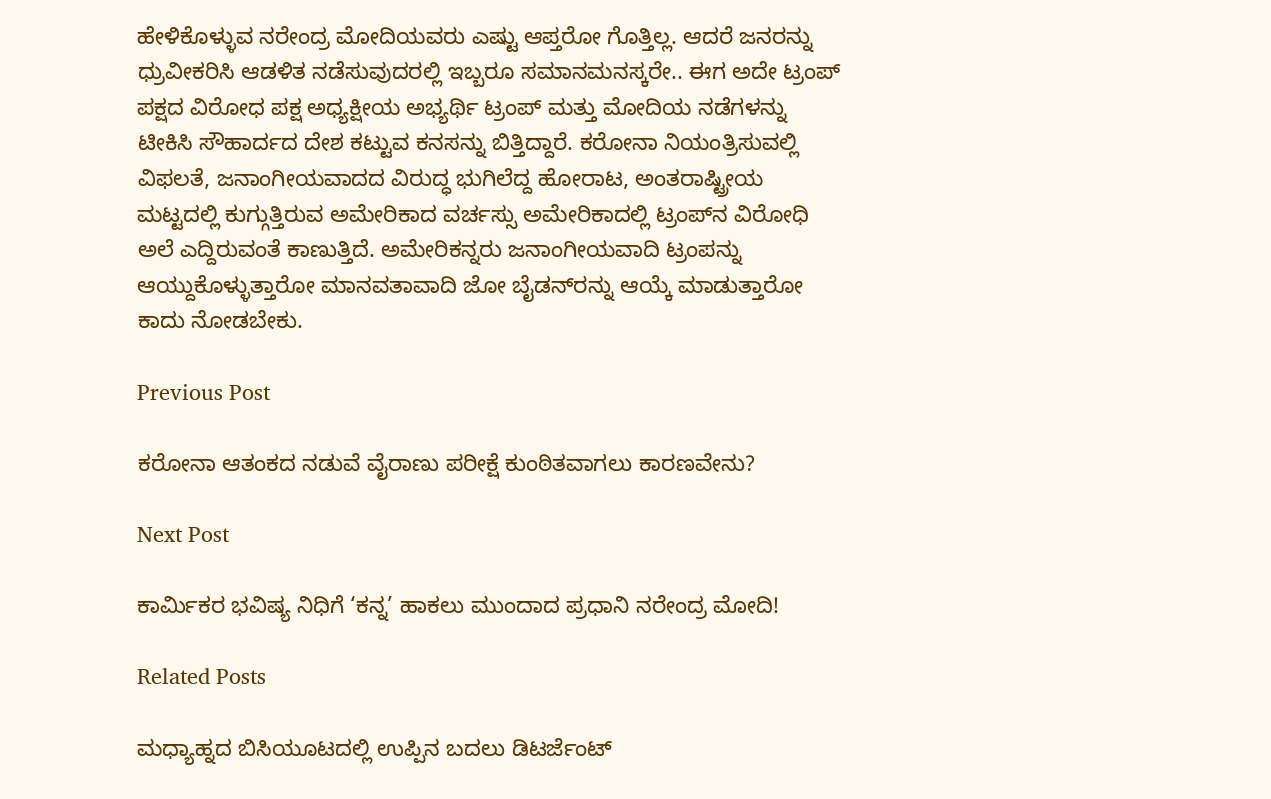ಹೇಳಿಕೊಳ್ಳುವ ನರೇಂದ್ರ ಮೋದಿಯವರು ಎಷ್ಟು ಆಪ್ತರೋ ಗೊತ್ತಿಲ್ಲ. ಆದರೆ ಜನರನ್ನು ಧ್ರುವೀಕರಿಸಿ ಆಡಳಿತ ನಡೆಸುವುದರಲ್ಲಿ ಇಬ್ಬರೂ ಸಮಾನಮನಸ್ಕರೇ.. ಈಗ ಅದೇ ಟ್ರಂಪ್‌ ಪಕ್ಷದ ವಿರೋಧ ಪಕ್ಷ ಅಧ್ಯಕ್ಷೀಯ ಅಭ್ಯರ್ಥಿ ಟ್ರಂಪ್‌ ಮತ್ತು ಮೋದಿಯ ನಡೆಗಳನ್ನು ಟೀಕಿಸಿ ಸೌಹಾರ್ದದ ದೇಶ ಕಟ್ಟುವ ಕನಸನ್ನು ಬಿತ್ತಿದ್ದಾರೆ. ಕರೋನಾ ನಿಯಂತ್ರಿಸುವಲ್ಲಿ ವಿಫಲತೆ, ಜನಾಂಗೀಯವಾದದ ವಿರುದ್ಧ ಭುಗಿಲೆದ್ದ ಹೋರಾಟ, ಅಂತರಾಷ್ಟ್ರೀಯ ಮಟ್ಟದಲ್ಲಿ ಕುಗ್ಗುತ್ತಿರುವ ಅಮೇರಿಕಾದ ವರ್ಚಸ್ಸು ಅಮೇರಿಕಾದಲ್ಲಿ ಟ್ರಂಪ್‌ನ ವಿರೋಧಿ ಅಲೆ ಎದ್ದಿರುವಂತೆ ಕಾಣುತ್ತಿದೆ. ಅಮೇರಿಕನ್ನರು ಜನಾಂಗೀಯವಾದಿ ಟ್ರಂಪನ್ನು ಆಯ್ದುಕೊಳ್ಳುತ್ತಾರೋ ಮಾನವತಾವಾದಿ ಜೋ ಬೈಡನ್‌ರನ್ನು ಆಯ್ಕೆ ಮಾಡುತ್ತಾರೋ ಕಾದು ನೋಡಬೇಕು.

Previous Post

ಕರೋನಾ ಆತಂಕದ ನಡುವೆ ವೈರಾಣು ಪರೀಕ್ಷೆ ಕುಂಠಿತವಾಗಲು ಕಾರಣವೇನು?

Next Post

ಕಾರ್ಮಿಕರ ಭವಿಷ್ಯ ನಿಧಿಗೆ ‘ಕನ್ನ’ ಹಾಕಲು ಮುಂದಾದ ಪ್ರಧಾನಿ ನರೇಂದ್ರ ಮೋದಿ!

Related Posts

ಮಧ್ಯಾಹ್ನದ ಬಿಸಿಯೂಟದಲ್ಲಿ ಉಪ್ಪಿನ ಬದಲು ಡಿಟರ್ಜೆಂಟ್‌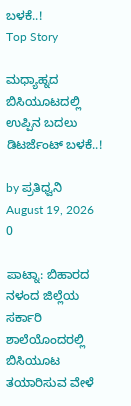ಬಳಕೆ..!
Top Story

ಮಧ್ಯಾಹ್ನದ ಬಿಸಿಯೂಟದಲ್ಲಿ ಉಪ್ಪಿನ ಬದಲು ಡಿಟರ್ಜೆಂಟ್‌ ಬಳಕೆ..!

by ಪ್ರತಿಧ್ವನಿ
August 19, 2026
0

ಪಾಟ್ನಾ: ಬಿಹಾರದ ನಳಂದ ಜಿಲ್ಲೆಯ ಸರ್ಕಾರಿ ಶಾಲೆಯೊಂದರಲ್ಲಿ ಬಿಸಿಯೂಟ ತಯಾರಿಸುವ ವೇಳೆ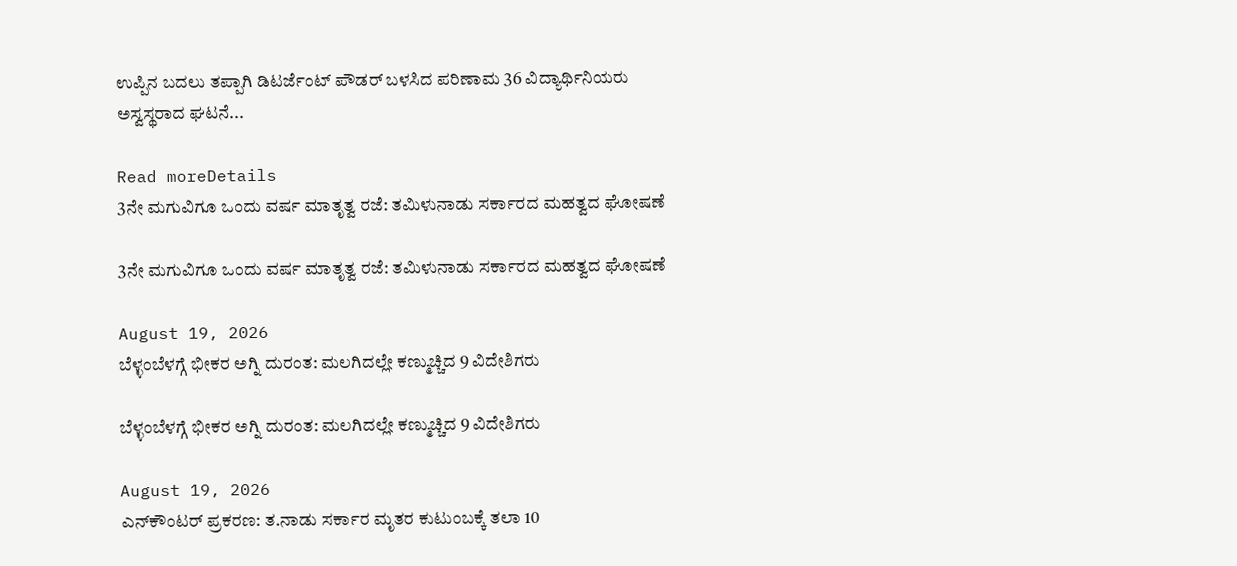ಉಪ್ಪಿನ ಬದಲು ತಪ್ಪಾಗಿ ಡಿಟರ್ಜೆಂಟ್‌ ಪೌಡರ್‌ ಬಳಸಿದ ಪರಿಣಾಮ 36 ವಿದ್ಯಾರ್ಥಿನಿಯರು ಅಸ್ವಸ್ಥರಾದ ಘಟನೆ...

Read moreDetails
3ನೇ ಮಗುವಿಗೂ ಒಂದು ವರ್ಷ ಮಾತೃತ್ವ ರಜೆ: ತಮಿಳುನಾಡು ಸರ್ಕಾರದ ಮಹತ್ವದ ಘೋಷಣೆ

3ನೇ ಮಗುವಿಗೂ ಒಂದು ವರ್ಷ ಮಾತೃತ್ವ ರಜೆ: ತಮಿಳುನಾಡು ಸರ್ಕಾರದ ಮಹತ್ವದ ಘೋಷಣೆ

August 19, 2026
ಬೆಳ್ಳಂಬೆಳಗ್ಗೆ ಭೀಕರ ಅಗ್ನಿ ದುರಂತ: ಮಲಗಿದಲ್ಲೇ ಕಣ್ಮುಚ್ಚಿದ 9 ವಿದೇಶಿಗರು

ಬೆಳ್ಳಂಬೆಳಗ್ಗೆ ಭೀಕರ ಅಗ್ನಿ ದುರಂತ: ಮಲಗಿದಲ್ಲೇ ಕಣ್ಮುಚ್ಚಿದ 9 ವಿದೇಶಿಗರು

August 19, 2026
ಎನ್‌ಕೌಂಟರ್‌ ಪ್ರಕರಣ: ತ.ನಾಡು ಸರ್ಕಾರ ಮೃತರ ಕುಟುಂಬಕ್ಕೆ ತಲಾ 10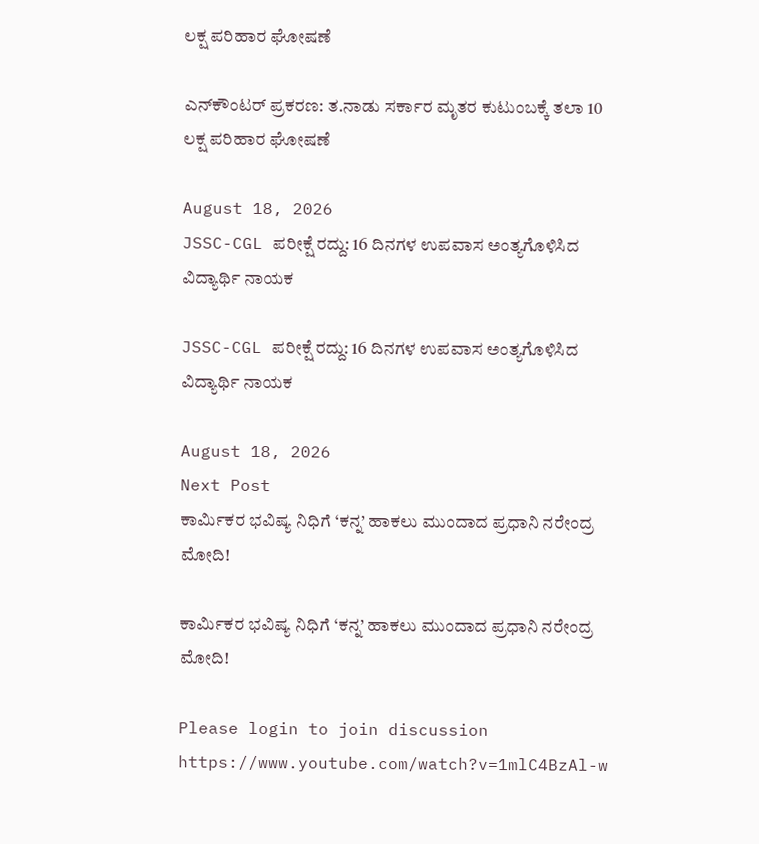ಲಕ್ಷ ಪರಿಹಾರ ಘೋಷಣೆ

ಎನ್‌ಕೌಂಟರ್‌ ಪ್ರಕರಣ: ತ.ನಾಡು ಸರ್ಕಾರ ಮೃತರ ಕುಟುಂಬಕ್ಕೆ ತಲಾ 10 ಲಕ್ಷ ಪರಿಹಾರ ಘೋಷಣೆ

August 18, 2026
JSSC-CGL ಪರೀಕ್ಷೆ ರದ್ದು: 16 ದಿನಗಳ ಉಪವಾಸ ಅಂತ್ಯಗೊಳಿಸಿದ ವಿದ್ಯಾರ್ಥಿ ನಾಯಕ

JSSC-CGL ಪರೀಕ್ಷೆ ರದ್ದು: 16 ದಿನಗಳ ಉಪವಾಸ ಅಂತ್ಯಗೊಳಿಸಿದ ವಿದ್ಯಾರ್ಥಿ ನಾಯಕ

August 18, 2026
Next Post
ಕಾರ್ಮಿಕರ ಭವಿಷ್ಯ ನಿಧಿಗೆ ‘ಕನ್ನ’ ಹಾಕಲು ಮುಂದಾದ ಪ್ರಧಾನಿ ನರೇಂದ್ರ ಮೋದಿ!

ಕಾರ್ಮಿಕರ ಭವಿಷ್ಯ ನಿಧಿಗೆ ‘ಕನ್ನ’ ಹಾಕಲು ಮುಂದಾದ ಪ್ರಧಾನಿ ನರೇಂದ್ರ ಮೋದಿ!

Please login to join discussion
https://www.youtube.com/watch?v=1mlC4BzAl-w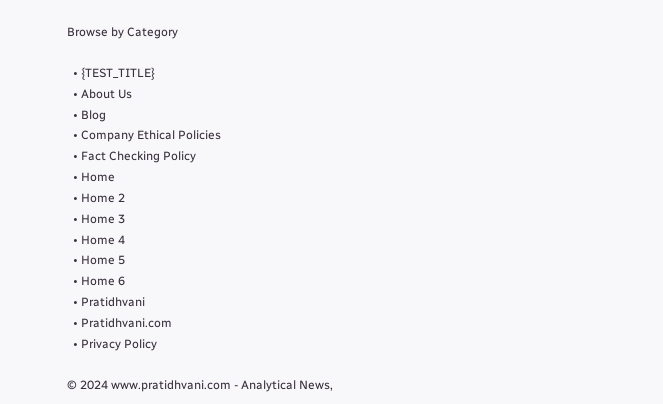Browse by Category

  • {TEST_TITLE}
  • About Us
  • Blog
  • Company Ethical Policies
  • Fact Checking Policy
  • Home
  • Home 2
  • Home 3
  • Home 4
  • Home 5
  • Home 6
  • Pratidhvani
  • Pratidhvani.com
  • Privacy Policy

© 2024 www.pratidhvani.com - Analytical News,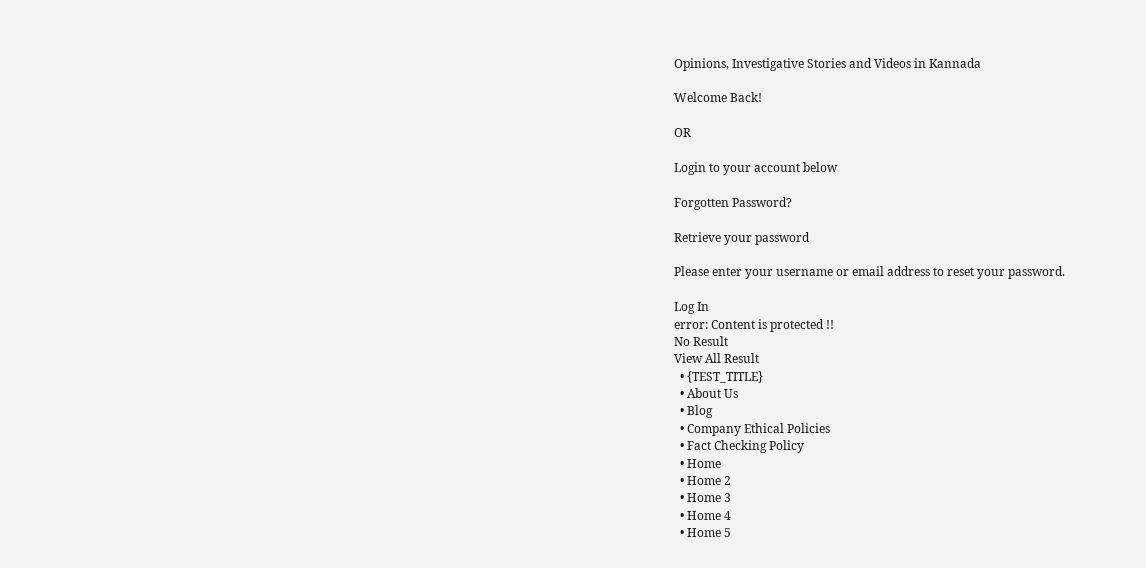Opinions, Investigative Stories and Videos in Kannada

Welcome Back!

OR

Login to your account below

Forgotten Password?

Retrieve your password

Please enter your username or email address to reset your password.

Log In
error: Content is protected !!
No Result
View All Result
  • {TEST_TITLE}
  • About Us
  • Blog
  • Company Ethical Policies
  • Fact Checking Policy
  • Home
  • Home 2
  • Home 3
  • Home 4
  • Home 5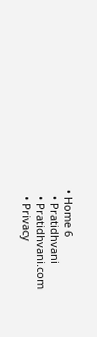• Home 6
  • Pratidhvani
  • Pratidhvani.com
  • Privacy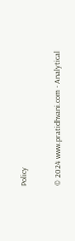Policy

© 2024 www.pratidhvani.com - Analytical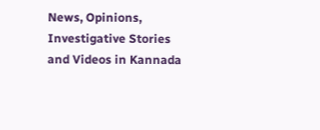News, Opinions, Investigative Stories and Videos in Kannada